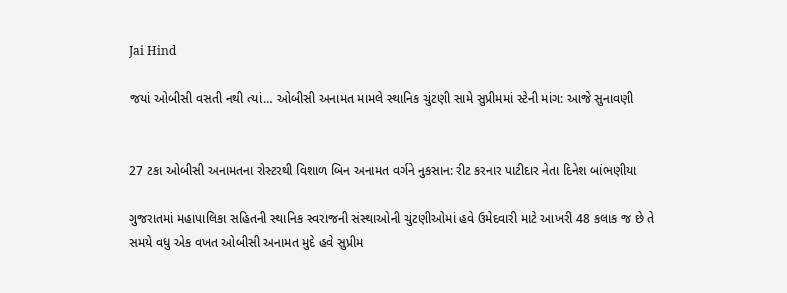Jai Hind

જયાં ઓબીસી વસતી નથી ત્યાં… ઓબીસી અનામત મામલે સ્થાનિક ચુંટણી સામે સુપ્રીમમાં સ્ટેની માંગ: આજે સુનાવણી


27 ટકા ઓબીસી અનામતના રોસ્ટરથી વિશાળ બિન અનામત વર્ગને નુકસાન: રીટ કરનાર પાટીદાર નેતા દિનેશ બાંભણીયા

ગુજરાતમાં મહાપાલિકા સહિતની સ્થાનિક સ્વરાજની સંસ્થાઓની ચુંટણીઓમાં હવે ઉમેદવારી માટે આખરી 48 કલાક જ છે તે સમયે વધુ એક વખત ઓબીસી અનામત મુદે હવે સુપ્રીમ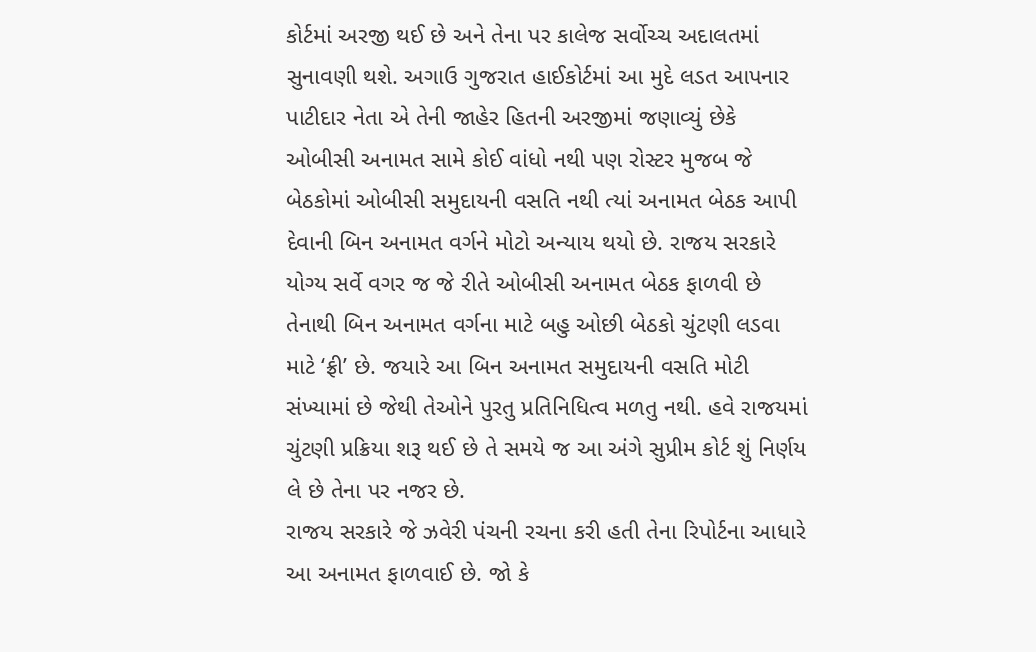કોર્ટમાં અરજી થઈ છે અને તેના પર કાલેજ સર્વોચ્ચ અદાલતમાં સુનાવણી થશે. અગાઉ ગુજરાત હાઈકોર્ટમાં આ મુદે લડત આપનાર પાટીદાર નેતા એ તેની જાહેર હિતની અરજીમાં જણાવ્યું છેકે ઓબીસી અનામત સામે કોઈ વાંધો નથી પણ રોસ્ટર મુજબ જે બેઠકોમાં ઓબીસી સમુદાયની વસતિ નથી ત્યાં અનામત બેઠક આપી દેવાની બિન અનામત વર્ગને મોટો અન્યાય થયો છે. રાજય સરકારે યોગ્ય સર્વે વગર જ જે રીતે ઓબીસી અનામત બેઠક ફાળવી છે તેનાથી બિન અનામત વર્ગના માટે બહુ ઓછી બેઠકો ચુંટણી લડવા માટે ‘ફ્રી’ છે. જયારે આ બિન અનામત સમુદાયની વસતિ મોટી સંખ્યામાં છે જેથી તેઓને પુરતુ પ્રતિનિધિત્વ મળતુ નથી. હવે રાજયમાં ચુંટણી પ્રક્રિયા શરૂ થઈ છે તે સમયે જ આ અંગે સુપ્રીમ કોર્ટ શું નિર્ણય લે છે તેના પર નજર છે.
રાજય સરકારે જે ઝવેરી પંચની રચના કરી હતી તેના રિપોર્ટના આધારે આ અનામત ફાળવાઈ છે. જો કે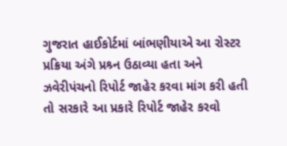ગુજરાત હાઈકોર્ટમાં બાંભણીયાએ આ રોસ્ટર પ્રક્રિયા અંગે પ્રશ્ર્ન ઉઠાવ્યા હતા અને ઝવેરીપંચનો રિપોર્ટ જાહેર કરવા માંગ કરી હતી તો સરકારે આ પ્રકારે રિપોર્ટ જાહેર કરવો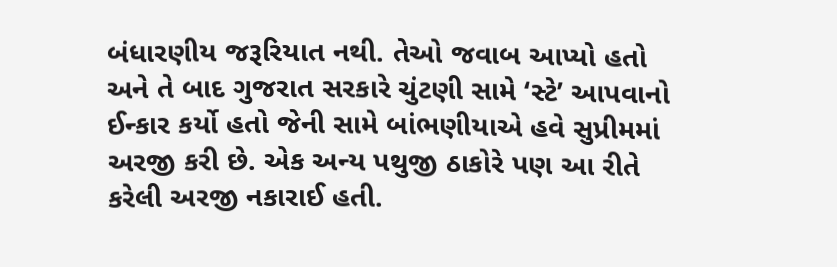બંધારણીય જરૂરિયાત નથી. તેઓ જવાબ આપ્યો હતો અને તે બાદ ગુજરાત સરકારે ચુંટણી સામે ‘સ્ટે’ આપવાનો ઈન્કાર કર્યો હતો જેની સામે બાંભણીયાએ હવે સુપ્રીમમાં અરજી કરી છે. એક અન્ય પથુજી ઠાકોરે પણ આ રીતે કરેલી અરજી નકારાઈ હતી.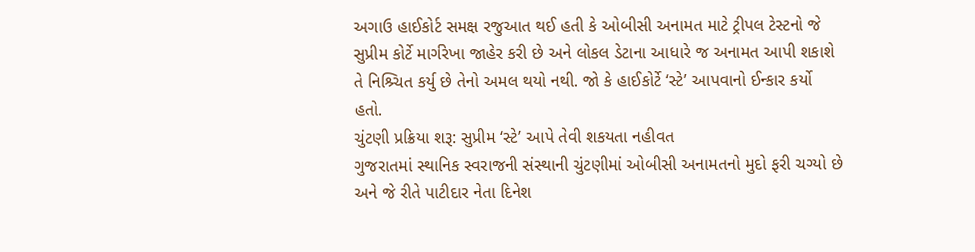અગાઉ હાઈકોર્ટ સમક્ષ રજુઆત થઈ હતી કે ઓબીસી અનામત માટે ટ્રીપલ ટેસ્ટનો જે સુપ્રીમ કોર્ટે માર્ગરેખા જાહેર કરી છે અને લોકલ ડેટાના આધારે જ અનામત આપી શકાશે તે નિશ્ર્ચિત કર્યુ છે તેનો અમલ થયો નથી. જો કે હાઈકોર્ટે ‘સ્ટે’ આપવાનો ઈન્કાર કર્યો હતો.
ચુંટણી પ્રક્રિયા શરૂ: સુપ્રીમ ‘સ્ટે’ આપે તેવી શકયતા નહીવત
ગુજરાતમાં સ્થાનિક સ્વરાજની સંસ્થાની ચુંટણીમાં ઓબીસી અનામતનો મુદો ફરી ચગ્યો છે અને જે રીતે પાટીદાર નેતા દિનેશ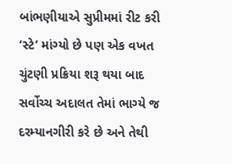બાંભણીયાએ સુપ્રીમમાં રીટ કરી ‘સ્ટે’ માંગ્યો છે પણ એક વખત ચુંટણી પ્રક્રિયા શરૂ થયા બાદ સર્વોચ્ચ અદાલત તેમાં ભાગ્યે જ દરમ્યાનગીરી કરે છે અને તેથી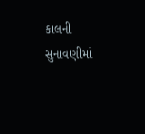કાલની સુનાવણીમાં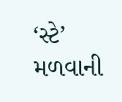‘સ્ટે’ મળવાની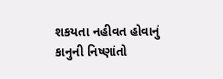શકયતા નહીવત હોવાનું કાનુની નિષ્ણાંતો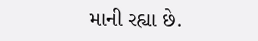માની રહ્યા છે.